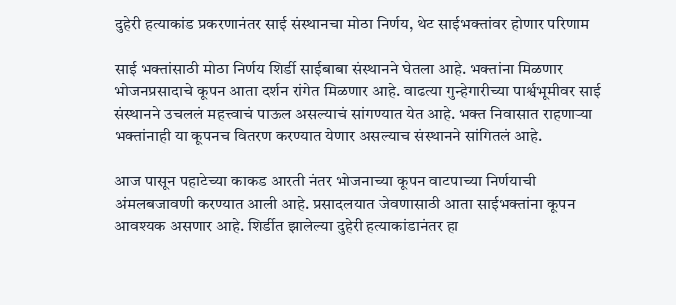दुहेरी हत्याकांड प्रकरणानंतर साई संस्थानचा मोठा निर्णय, थेट साईभक्तांवर होणार परिणाम

साई भक्तांसाठी मोठा निर्णय शिर्डी साईबाबा संस्थानने घेतला आहे. भक्तांना मिळणार भोजनप्रसादाचे कूपन आता दर्शन रांगेत मिळणार आहे. वाढत्या गुन्हेगारीच्या पार्श्वभूमीवर साई संस्थानने उचललं महत्त्वाचं पाऊल असल्याचं सांगण्यात येत आहे. भक्त निवासात राहणाऱ्या भक्तांनाही या कूपनच वितरण करण्यात येणार असल्याच संस्थानने सांगितलं आहे.

आज पासून पहाटेच्या काकड आरती नंतर भोजनाच्या कूपन वाटपाच्या निर्णयाची अंमलबजावणी करण्यात आली आहे. प्रसादलयात जेवणासाठी आता साईभक्तांना कूपन आवश्यक असणार आहे. शिर्डीत झालेल्या दुहेरी हत्याकांडानंतर हा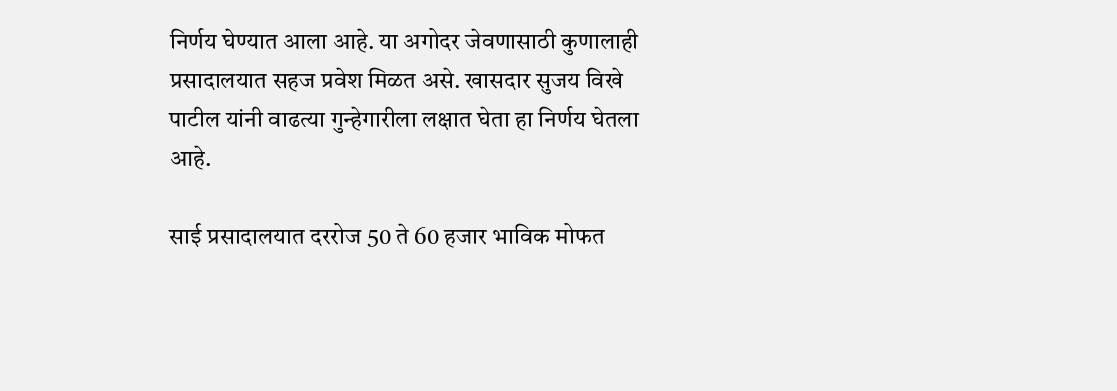निर्णय घेण्यात आला आहे. या अगोदर जेवणासाठी कुणालाही प्रसादालयात सहज प्रवेश मिळत असे. खासदार सुजय विखे पाटील यांनी वाढत्या गुन्हेगारीला लक्षात घेता हा निर्णय घेतला आहे.

साई प्रसादालयात दररोज 50 ते 60 हजार भाविक मोफत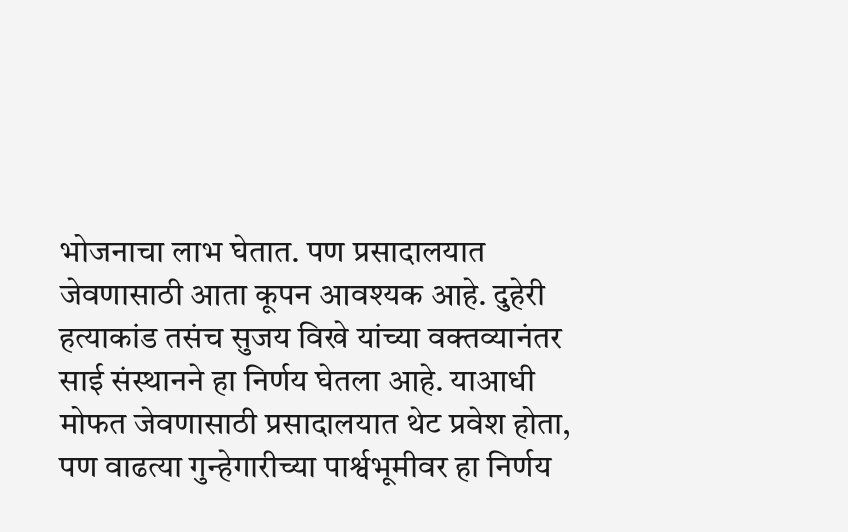भोजनाचा लाभ घेतात. पण प्रसादालयात जेवणासाठी आता कूपन आवश्यक आहे. दुहेरी हत्याकांड तसंच सुजय विखे यांच्या वक्तव्यानंतर साई संस्थानने हा निर्णय घेतला आहे. याआधी मोफत जेवणासाठी प्रसादालयात थेट प्रवेश होता, पण वाढत्या गुन्हेगारीच्या पार्श्वभूमीवर हा निर्णय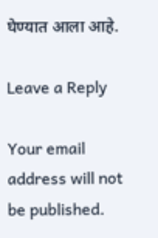घेण्यात आला आहे.

Leave a Reply

Your email address will not be published.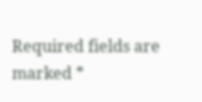Required fields are marked *